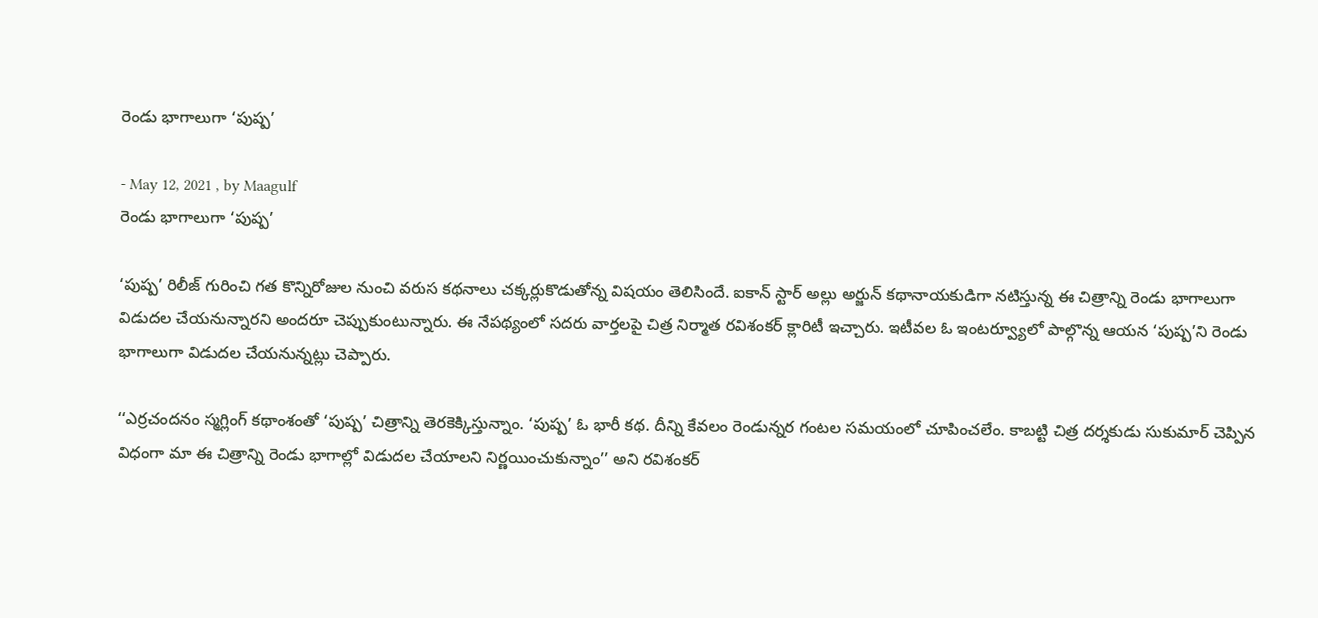రెండు భాగాలుగా ‘పుష్ప’

- May 12, 2021 , by Maagulf
రెండు భాగాలుగా ‘పుష్ప’

‘పుష్ప’ రిలీజ్‌ గురించి గత కొన్నిరోజుల నుంచి వరుస కథనాలు చక్కర్లుకొడుతోన్న విషయం తెలిసిందే. ఐకాన్‌ స్టార్‌ అల్లు అర్జున్‌ కథానాయకుడిగా నటిస్తున్న ఈ చిత్రాన్ని రెండు భాగాలుగా విడుదల చేయనున్నారని అందరూ చెప్పుకుంటున్నారు. ఈ నేపథ్యంలో సదరు వార్తలపై చిత్ర నిర్మాత రవిశంకర్‌ క్లారిటీ ఇచ్చారు. ఇటీవల ఓ ఇంటర్వ్యూలో పాల్గొన్న ఆయన ‘పుష్ప’ని రెండు భాగాలుగా విడుదల చేయనున్నట్లు చెప్పారు.

‘‘ఎర్రచందనం స్మగ్లింగ్‌ కథాంశంతో ‘పుష్ప’ చిత్రాన్ని తెరకెక్కిస్తున్నాం. ‘పుష్ప’ ఓ భారీ కథ. దీన్ని కేవలం రెండున్నర గంటల సమయంలో చూపించలేం. కాబట్టి చిత్ర దర్శకుడు సుకుమార్‌ చెప్పిన విధంగా మా ఈ చిత్రాన్ని రెండు భాగాల్లో విడుదల చేయాలని నిర్ణయించుకున్నాం’’ అని రవిశంకర్‌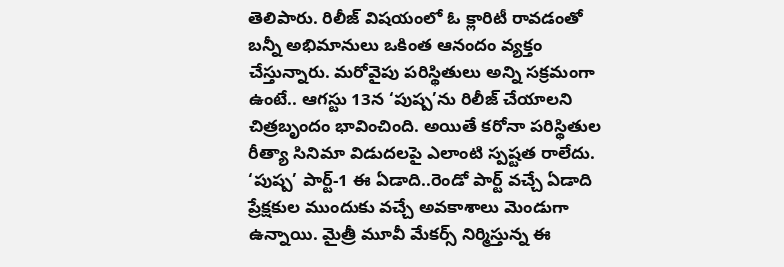తెలిపారు. రిలీజ్‌ విషయంలో ఓ క్లారిటీ రావడంతో బన్నీ అభిమానులు ఒకింత ఆనందం వ్యక్తం చేస్తున్నారు. మరోవైపు పరిస్థితులు అన్ని సక్రమంగా ఉంటే.. ఆగస్టు 13న ‘పుష్ప’ను రిలీజ్‌ చేయాలని చిత్రబృందం భావించింది. అయితే కరోనా పరిస్థితుల రీత్యా సినిమా విడుదలపై ఎలాంటి స్పష్టత రాలేదు. ‘పుష్ప’ పార్ట్‌-1 ఈ ఏడాది..రెండో పార్ట్‌ వచ్చే ఏడాది ప్రేక్షకుల ముందుకు వచ్చే అవకాశాలు మెండుగా ఉన్నాయి. మైత్రీ మూవీ మేకర్స్‌ నిర్మిస్తున్న ఈ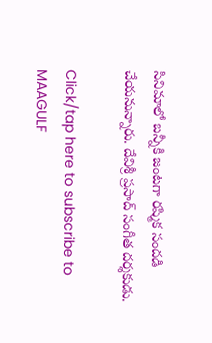సినిమాలో బన్నీకి జంటగా రష్మిక సందడి చేయనున్నారు. దేవిశ్రీ ప్రసాద్‌ సంగీత దర్శకుడు.

Click/tap here to subscribe to MAAGULF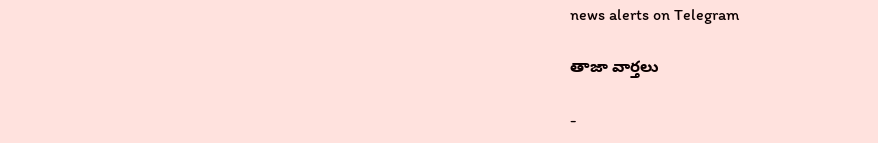news alerts on Telegram

తాజా వార్తలు

-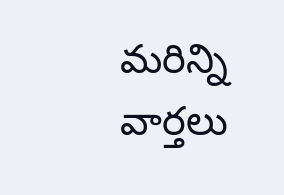మరిన్ని వార్తలు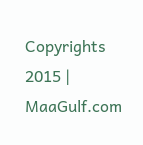Copyrights 2015 | MaaGulf.com